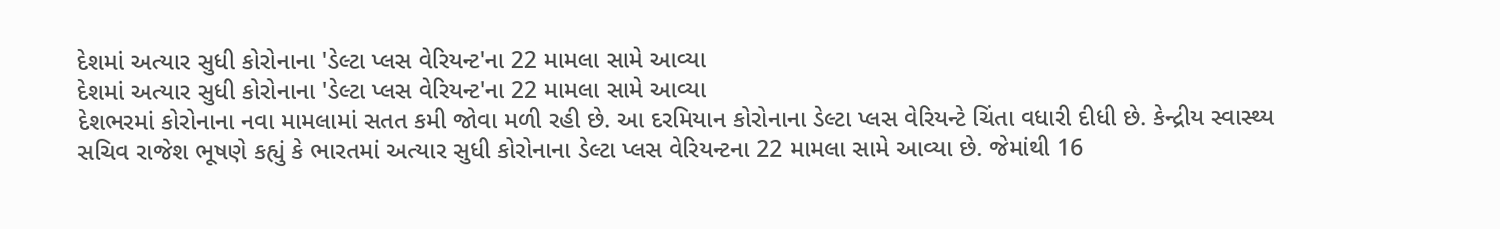દેશમાં અત્યાર સુધી કોરોનાના 'ડેલ્ટા પ્લસ વેરિયન્ટ'ના 22 મામલા સામે આવ્યા
દેશમાં અત્યાર સુધી કોરોનાના 'ડેલ્ટા પ્લસ વેરિયન્ટ'ના 22 મામલા સામે આવ્યા
દેશભરમાં કોરોનાના નવા મામલામાં સતત કમી જોવા મળી રહી છે. આ દરમિયાન કોરોનાના ડેલ્ટા પ્લસ વેરિયન્ટે ચિંતા વધારી દીધી છે. કેન્દ્રીય સ્વાસ્થ્ય સચિવ રાજેશ ભૂષણે કહ્યું કે ભારતમાં અત્યાર સુધી કોરોનાના ડેલ્ટા પ્લસ વેરિયન્ટના 22 મામલા સામે આવ્યા છે. જેમાંથી 16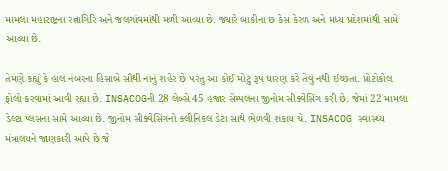મામલા મહારાષ્ટ્રના રત્નાગિરિ અને જલગાંવમાંથી મળી આવ્યા છે. જ્યારે બાકીના છ કેસ કેરળ અને મધ્ય પ્રદેશમાંથી સામે આવ્યા છે.

તેમણે કહ્યું કે હાલ નંબરના હિસાબે સૌથી નાનું શહેર છે પરંતુ આ કોઈ મોટું રૂપ ધારણ કરે તેવું નથી ઈચ્છતા. પ્રોટોકોલ ફોલો કરવામાં આવી રહ્યા છે. INSACOGની 28 લેબ્સે 45 હજાર સેમ્પલના જીનોમ સીક્વેંસિંગ કરી છે. જેમાં 22 મામલા ડેલ્ટા પ્લસના સામે આવ્યા છે. જીનોમ સીક્વેંસિંગનો ક્લીનિકલ ડેટા સાથે ભેળવી શકાય ચે. INSACOG સ્વાસ્થ્ય મંત્રાલયને જાણકારી આપે છે જે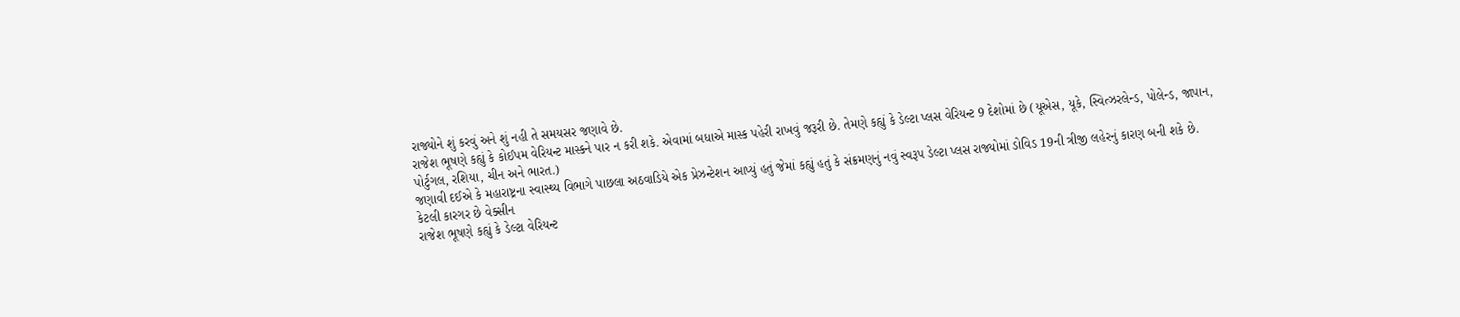રાજ્યોને શું કરવું અને શું નહી તે સમયસર જણાવે છે.
રાજેશ ભૂષણે કહ્યું કે કોઈપમ વેરિયન્ટ માસ્કને પાર ન કરી શકે. એવામાં બધાએ માસ્ક પહેરી રાખવું જરૂરી છે. તેમણે કહ્યું કે ડેલ્ટા પ્લસ વેરિયન્ટ 9 દેશોમાં છે (યૂએસ, યૂકે, સ્વિત્ઝરલેન્ડ, પોલેન્ડ, જાપાન, પોર્ટુગલ, રશિયા, ચીન અને ભારત.)
જણાવી દઈએ કે મહારાષ્ટ્રના સ્વાસ્થ્ય વિભાગે પાછલા અઠવાડિયે એક પ્રેઝન્ટેશન આપ્યું હતું જેમાં કહ્યું હતું કે સંક્રમણનું નવું સ્વરૂપ ડેલ્ટા પ્લસ રાજ્યોમાં ડોવિડ 19ની ત્રીજી લહેરનું કારણ બની શકે છે.
કેટલી કારગર છે વેક્સીન
રાજેશ ભૂષણે કહ્યું કે ડેલ્ટા વેરિયન્ટ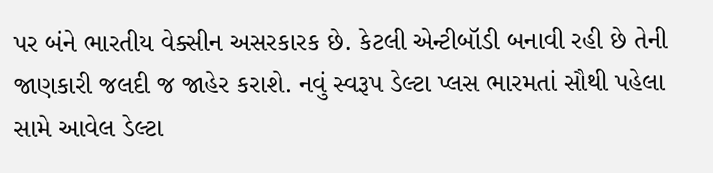પર બંને ભારતીય વેક્સીન અસરકારક છે. કેટલી એન્ટીબૉડી બનાવી રહી છે તેની જાણકારી જલદી જ જાહેર કરાશે. નવું સ્વરૂપ ડેલ્ટા પ્લસ ભારમતાં સૌથી પહેલા સામે આવેલ ડેલ્ટા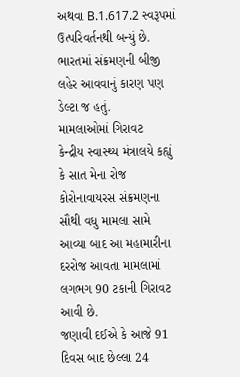અથવા B.1.617.2 સ્વરૂપમાં ઉત્પરિવર્તનથી બન્યું છે. ભારતમાં સંક્રમણની બીજી લહેર આવવાનું કારણ પણ ડેલ્ટા જ હતું.
મામલાઓમાં ગિરાવટ
કેન્દ્રીય સ્વાસ્થ્ય મંત્રાલયે કહ્યું કે સાત મેના રોજ કોરોનાવાયરસ સંક્રમણના સૌથી વધુ મામલા સામે આવ્યા બાદ આ મહામારીના દરરોજ આવતા મામલામાં લગભગ 90 ટકાની ગિરાવટ આવી છે.
જણાવી દઈએ કે આજે 91 દિવસ બાદ છેલ્લા 24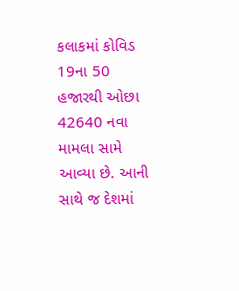કલાકમાં કોવિડ 19ના 50 હજારથી ઓછા 42640 નવા મામલા સામે આવ્યા છે. આની સાથે જ દેશમાં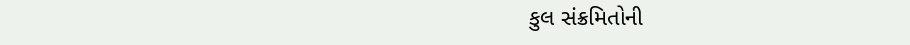કુલ સંક્રમિતોની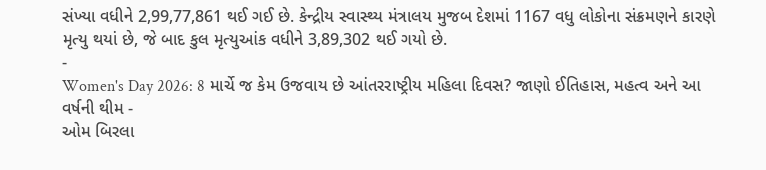સંખ્યા વધીને 2,99,77,861 થઈ ગઈ છે. કેન્દ્રીય સ્વાસ્થ્ય મંત્રાલય મુજબ દેશમાં 1167 વધુ લોકોના સંક્રમણને કારણે મૃત્યુ થયાં છે, જે બાદ કુલ મૃત્યુઆંક વધીને 3,89,302 થઈ ગયો છે.
-
Women's Day 2026: 8 માર્ચે જ કેમ ઉજવાય છે આંતરરાષ્ટ્રીય મહિલા દિવસ? જાણો ઈતિહાસ, મહત્વ અને આ વર્ષની થીમ -
ઓમ બિરલા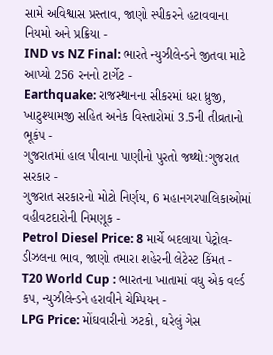સામે અવિશ્વાસ પ્રસ્તાવ, જાણો સ્પીકરને હટાવવાના નિયમો અને પ્રક્રિયા -
IND vs NZ Final: ભારતે ન્યુઝીલેન્ડને જીતવા માટે આપ્યો 256 રનનો ટાર્ગેટ -
Earthquake: રાજસ્થાનના સીકરમાં ધરા ધ્રુજી, ખાટુશ્યામજી સહિત અનેક વિસ્તારોમાં 3.5ની તીવ્રતાનો ભૂકંપ -
ગુજરાતમાં હાલ પીવાના પાણીનો પુરતો જથ્થો:ગુજરાત સરકાર -
ગુજરાત સરકારનો મોટો નિર્ણય, 6 મહાનગરપાલિકાઓમાં વહીવટદારોની નિમણૂક -
Petrol Diesel Price: 8 માર્ચે બદલાયા પેટ્રોલ-ડીઝલના ભાવ, જાણો તમારા શહેરની લેટેસ્ટ કિંમત -
T20 World Cup : ભારતના ખાતામાં વધુ એક વર્લ્ડ કપ, ન્યુઝીલેન્ડને હરાવીને ચેમ્પિયન -
LPG Price: મોંઘવારીનો ઝટકો, ઘરેલું ગેસ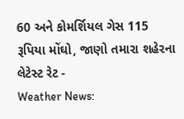60 અને કોમર્શિયલ ગેસ 115 રૂપિયા મોંઘો, જાણો તમારા શહેરના લેટેસ્ટ રેટ -
Weather News: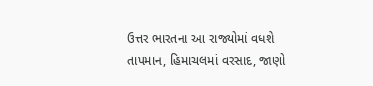ઉત્તર ભારતના આ રાજ્યોમાં વધશે તાપમાન, હિમાચલમાં વરસાદ, જાણો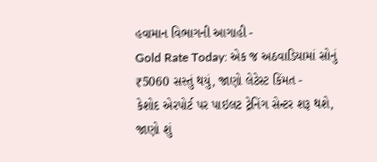હવામાન વિભાગની આગાહી -
Gold Rate Today: એક જ અઠવાડિયામાં સોનું ₹5060 સસ્તું થયું, જાણો લેટેસ્ટ કિંમત -
કેશોદ એરપોર્ટ પર પાઇલટ ટ્રેનિંગ સેન્ટર શરૂ થશે, જાણો શું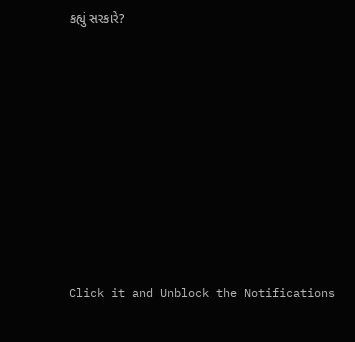કહ્યું સરકારે?









Click it and Unblock the Notifications